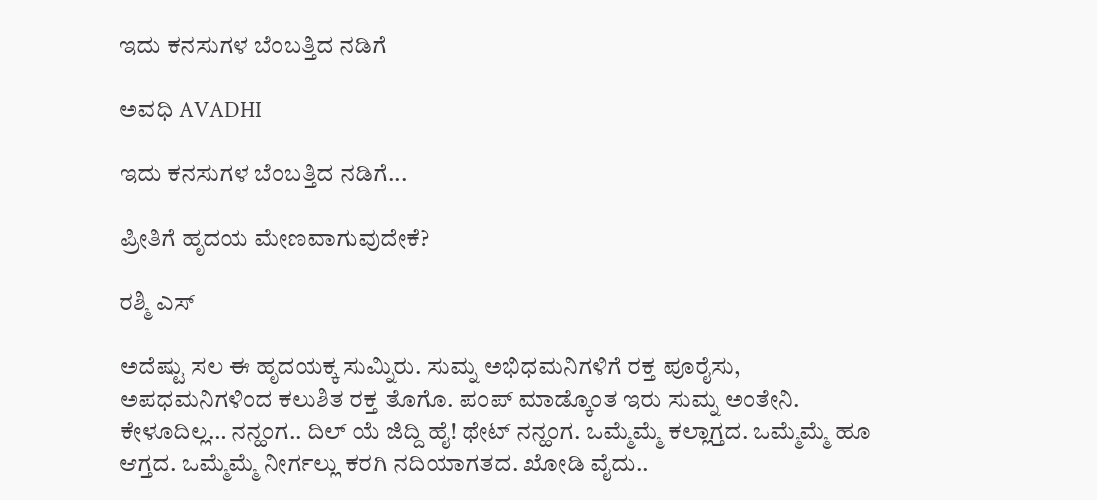ಇದು ಕನಸುಗಳ ಬೆಂಬತ್ತಿದ ನಡಿಗೆ‍

ಅವಧಿ AVADHI

ಇದು ಕನಸುಗಳ ಬೆಂಬತ್ತಿದ ನಡಿಗೆ...

ಪ್ರೀತಿಗೆ ಹೃದಯ ಮೇಣವಾಗುವುದೇಕೆ?

ರಶ್ಮಿ ಎಸ್

ಅದೆಷ್ಟು ಸಲ ಈ ಹೃದಯಕ್ಕ ಸುಮ್ನಿರು. ಸುಮ್ನ ಅಭಿಧಮನಿಗಳಿಗೆ ರಕ್ತ ಪೂರೈಸು, ಅಪಧಮನಿಗಳಿಂದ ಕಲುಶಿತ ರಕ್ತ ತೊಗೊ. ಪಂಪ್‌ ಮಾಡ್ಕೊಂತ ಇರು ಸುಮ್ನ ಅಂತೇನಿ. ಕೇಳೂದಿಲ್ಲ… ನನ್ಹಂಗ.. ದಿಲ್‌ ಯೆ ಜಿದ್ದಿ ಹೈ! ಥೇಟ್‌ ನನ್ಹಂಗ. ಒಮ್ಮೆಮ್ಮೆ ಕಲ್ಲಾಗ್ತದ. ಒಮ್ಮೆಮ್ಮೆ ಹೂ ಆಗ್ತದ. ಒಮ್ಮೆಮ್ಮೆ ನೀರ್ಗಲ್ಲು ಕರಗಿ ನದಿಯಾಗತದ. ಖೋಡಿ ವೈದು..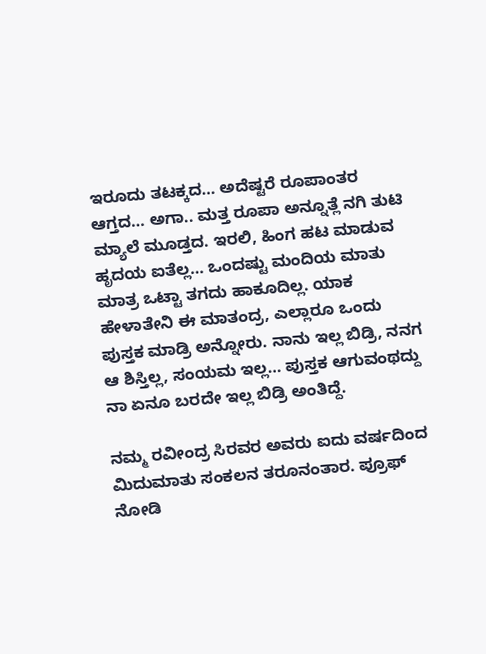ಇರೂದು ತಟಕ್ಕದ… ಅದೆಷ್ಟರೆ ರೂಪಾಂತರ ಆಗ್ತದ… ಅಗಾ.. ಮತ್ತ ರೂಪಾ ಅನ್ನೂತ್ಲೆ ನಗಿ ತುಟಿ ಮ್ಯಾಲೆ ಮೂಡ್ತದ. ಇರಲಿ, ಹಿಂಗ ಹಟ ಮಾಡುವ ಹೃದಯ ಐತೆಲ್ಲ… ಒಂದಷ್ಟು ಮಂದಿಯ ಮಾತು ಮಾತ್ರ ಒಟ್ಟಾ ತಗದು ಹಾಕೂದಿಲ್ಲ. ಯಾಕ ಹೇಳಾತೇನಿ ಈ ಮಾತಂದ್ರ, ಎಲ್ಲಾರೂ ಒಂದು ಪುಸ್ತಕ ಮಾಡ್ರಿ ಅನ್ನೋರು. ನಾನು ಇಲ್ಲ ಬಿಡ್ರಿ, ನನಗ ಆ ಶಿಸ್ತಿಲ್ಲ, ಸಂಯಮ ಇಲ್ಲ… ಪುಸ್ತಕ ಆಗುವಂಥದ್ದು ನಾ ಏನೂ ಬರದೇ ಇಲ್ಲ ಬಿಡ್ರಿ ಅಂತಿದ್ದೆ.

ನಮ್ಮ ರವೀಂದ್ರ ಸಿರವರ ಅವರು ಐದು ವರ್ಷದಿಂದ ಮಿದುಮಾತು ಸಂಕಲನ ತರೂನಂತಾರ. ಪ್ರೂಫ್‌ ನೋಡಿ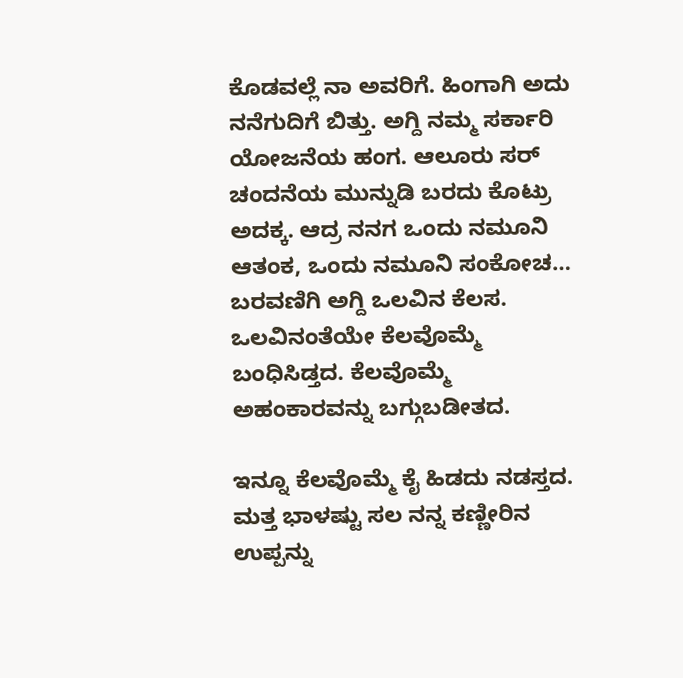ಕೊಡವಲ್ಲೆ ನಾ ಅವರಿಗೆ. ಹಿಂಗಾಗಿ ಅದು ನನೆಗುದಿಗೆ ಬಿತ್ತು. ಅಗ್ದಿ ನಮ್ಮ ಸರ್ಕಾರಿ ಯೋಜನೆಯ ಹಂಗ. ಆಲೂರು ಸರ್‌ ಚಂದನೆಯ ಮುನ್ನುಡಿ ಬರದು ಕೊಟ್ರು ಅದಕ್ಕ. ಆದ್ರ ನನಗ ಒಂದು ನಮೂನಿ ಆತಂಕ, ಒಂದು ನಮೂನಿ ಸಂಕೋಚ… ಬರವಣಿಗಿ ಅಗ್ದಿ ಒಲವಿನ ಕೆಲಸ. ಒಲವಿನಂತೆಯೇ ಕೆಲವೊಮ್ಮೆ ಬಂಧಿಸಿಡ್ತದ. ಕೆಲವೊಮ್ಮೆ ಅಹಂಕಾರವನ್ನು ಬಗ್ಗುಬಡೀತದ.

ಇನ್ನೂ ಕೆಲವೊಮ್ಮೆ ಕೈ ಹಿಡದು ನಡಸ್ತದ. ಮತ್ತ ಭಾಳಷ್ಟು ಸಲ ನನ್ನ ಕಣ್ಣೀರಿನ ಉಪ್ಪನ್ನು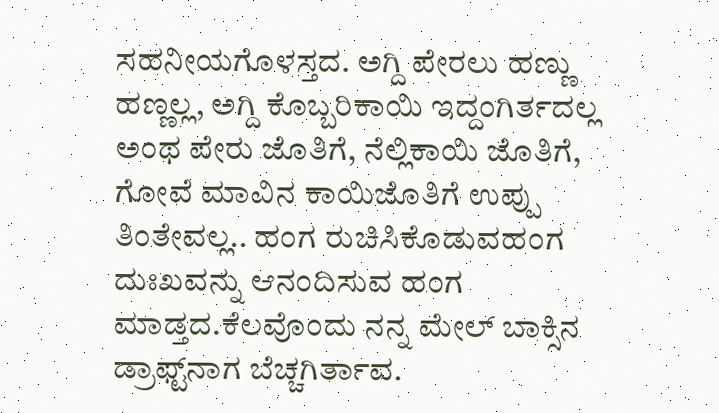ಸಹನೀಯಗೊಳಸ್ತದ. ಅಗ್ದಿ ಪೇರಲು ಹಣ್ಣು ಹಣ್ಣಲ್ಲ, ಅಗ್ದಿ ಕೊಬ್ಬರಿಕಾಯಿ ಇದ್ದಂಗಿರ್ತದಲ್ಲ ಅಂಥ ಪೇರು ಜೊತಿಗೆ, ನೆಲ್ಲಿಕಾಯಿ ಜೊತಿಗೆ, ಗೋವೆ ಮಾವಿನ ಕಾಯಿಜೊತಿಗೆ ಉಪ್ಪು ತಿಂತೇವಲ್ಲ.. ಹಂಗ ರುಚಿಸಿಕೊಡುವಹಂಗ ದುಃಖವನ್ನು ಆನಂದಿಸುವ ಹಂಗ ಮಾಡ್ತದ.ಕೆಲವೊಂದು ನನ್ನ ಮೇಲ್‌ ಬಾಕ್ಸಿನ ಡ್ರಾಫ್ಟ್‌ನಾಗ ಬೆಚ್ಚಗಿರ್ತಾವ.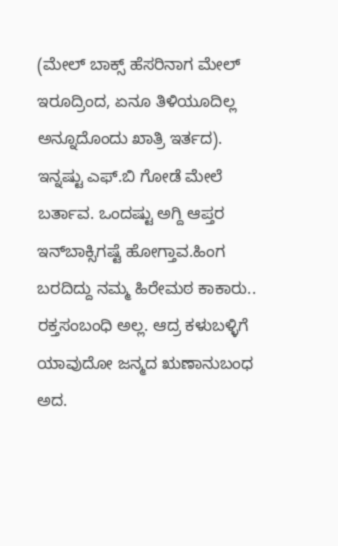(ಮೇಲ್‌ ಬಾಕ್ಸ್‌ ಹೆಸರಿನಾಗ ಮೇಲ್‌ ಇರೂದ್ರಿಂದ, ಏನೂ ತಿಳಿಯೂದಿಲ್ಲ ಅನ್ನೂದೊಂದು ಖಾತ್ರಿ ಇರ್ತದ). ಇನ್ನಷ್ಟು ಎಫ್‌.ಬಿ ಗೋಡೆ ಮೇಲೆ ಬರ್ತಾವ. ಒಂದಷ್ಟು ಅಗ್ದಿ ಆಪ್ತರ ಇನ್‌ಬಾಕ್ಸಿಗಷ್ಟೆ ಹೋಗ್ತಾವ.ಹಿಂಗ ಬರದಿದ್ದು ನಮ್ಮ ಹಿರೇಮಠ ಕಾಕಾರು.. ರಕ್ತಸಂಬಂಧಿ ಅಲ್ಲ. ಆದ್ರ ಕಳುಬಳ್ಳಿಗೆ ಯಾವುದೋ ಜನ್ಮದ ಋಣಾನುಬಂಧ ಅದ.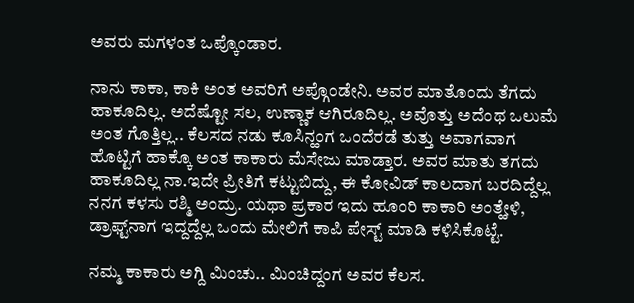ಅವರು ಮಗಳಂತ ಒಪ್ಕೊಂಡಾರ.

ನಾನು ಕಾಕಾ, ಕಾಕಿ ಅಂತ ಅವರಿಗೆ ಅಪ್ಗೊಂಡೇನಿ. ಅವರ ಮಾತೊಂದು ತೆಗದು ಹಾಕೂದಿಲ್ಲ. ಅದೆಷ್ಟೋ ಸಲ, ಉಣ್ಣಾಕ ಆಗಿರೂದಿಲ್ಲ. ಅವೊತ್ತು ಅದೆಂಥ ಒಲುಮೆ ಅಂತ ಗೊತ್ತಿಲ್ಲ.. ಕೆಲಸದ ನಡು ಕೂಸಿನ್ಹಂಗ ಒಂದೆರಡೆ ತುತ್ತು ಅವಾಗವಾಗ ಹೊಟ್ಟಿಗೆ ಹಾಕ್ಕೊ ಅಂತ ಕಾಕಾರು ಮೆಸೇಜು ಮಾಡ್ತಾರ. ಅವರ ಮಾತು ತಗದು ಹಾಕೂದಿಲ್ಲ ನಾ.ಇದೇ ಪ್ರೀತಿಗೆ ಕಟ್ಟುಬಿದ್ದು, ಈ ಕೋವಿಡ್‌ ಕಾಲದಾಗ ಬರದಿದ್ದೆಲ್ಲ ನನಗ ಕಳಸು ರಶ್ಮಿ ಅಂದ್ರು. ಯಥಾ ಪ್ರಕಾರ ಇದು ಹೂಂರಿ ಕಾಕಾರಿ ಅಂತ್ಹೇಳಿ, ಡ್ರಾಫ್ಟ್‌ನಾಗ ಇದ್ದದ್ದೆಲ್ಲ ಒಂದು ಮೇಲಿಗೆ ಕಾಪಿ ಪೇಸ್ಟ್‌ ಮಾಡಿ ಕಳಿಸಿಕೊಟ್ಟೆ.

ನಮ್ಮ ಕಾಕಾರು ಅಗ್ದಿ ಮಿಂಚು.. ಮಿಂಚಿದ್ದಂಗ ಅವರ ಕೆಲಸ.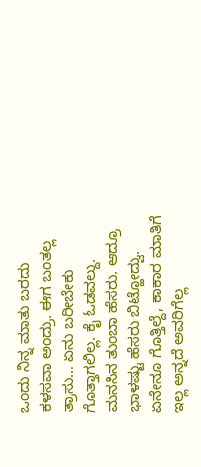ಒಂದು ನಿನ್ನ ಮಾತು ಬರದು ಕಳಸವಾ ಅಂದ್ರು. ಈಗ ಬಂತಲ್ಲ ತ್ರಾಸು… ಏನು ಬರೀಬೇಕು ಗೊತ್ತಾಗಲಿಲ್ಲ. ಕೈ ಓಡವಲ್ದು. ಮನಸಿನ ತುಂಬಾ ಹೆಸರು. ಆದ್ರೂ ಭಾಳಷ್ಟು ಹೆಸರು ಬಿಟ್ಹೋದ್ವು. ಏನೇನೂ ಗೊತ್ತಿಲ್ದೆ, ಕಾಕಾರ ಮಾತಿಗೆ ಇಲ್ಲ ಅನ್ನದೆ ಅವರಿಗೆಲ್ಲ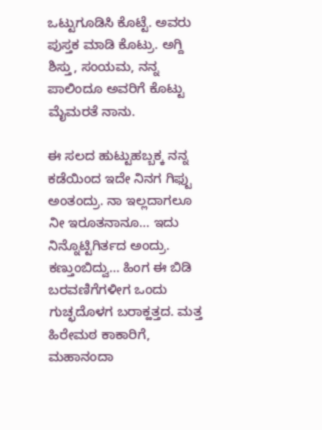ಒಟ್ಟುಗೂಡಿಸಿ ಕೊಟ್ಟೆ. ಅವರು ಪುಸ್ತಕ ಮಾಡಿ ಕೊಟ್ರು. ಅಗ್ದಿ ಶಿಸ್ತು, ಸಂಯಮ, ನನ್ನ ಪಾಲಿಂದೂ ಅವರಿಗೆ ಕೊಟ್ಟು ಮೈಮರತೆ ನಾನು.

ಈ ಸಲದ ಹುಟ್ಟುಹಬ್ಬಕ್ಕ ನನ್ನ ಕಡೆಯಿಂದ ಇದೇ ನಿನಗ ಗಿಫ್ಟು ಅಂತಂದ್ರು. ನಾ ಇಲ್ಲದಾಗಲೂ ನೀ ಇರೂತನಾನೂ… ಇದು ನಿನ್ನೊಟ್ಟಿಗಿರ್ತದ ಅಂದ್ರು. ಕಣ್ತುಂಬಿದ್ವು… ಹಿಂಗ ಈ ಬಿಡಿ ಬರವಣಿಗೆಗಳೀಗ ಒಂದು ಗುಚ್ಛದೊಳಗ ಬರಾಕ್ಹತ್ತದ. ಮತ್ತ ಹಿರೇಮಠ ಕಾಕಾರಿಗೆ, ಮಹಾನಂದಾ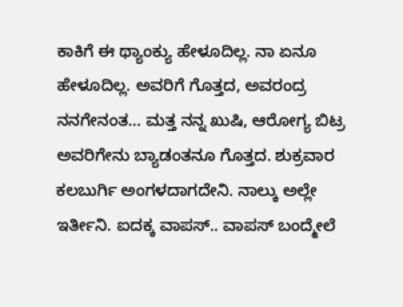ಕಾಕಿಗೆ ಈ ಥ್ಯಾಂಕ್ಯು ಹೇಳೂದಿಲ್ಲ. ನಾ ಏನೂ ಹೇಳೂದಿಲ್ಲ. ಅವರಿಗೆ ಗೊತ್ತದ, ಅವರಂದ್ರ ನನಗೇನಂತ… ಮತ್ತ ನನ್ನ ಖುಷಿ, ಆರೋಗ್ಯ ಬಿಟ್ರ ಅವರಿಗೇನು ಬ್ಯಾಡಂತನೂ ಗೊತ್ತದ. ಶುಕ್ರವಾರ ಕಲಬುರ್ಗಿ ಅಂಗಳದಾಗದೇನಿ. ನಾಲ್ಕು ಅಲ್ಲೇ ಇರ್ತೀನಿ. ಐದಕ್ಕ ವಾಪಸ್‌.. ವಾಪಸ್‌ ಬಂದ್ಮೇಲೆ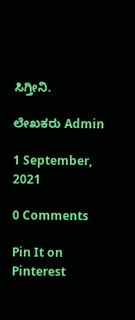ಸಿಗ್ತೀನಿ.

ಲೇಖಕರು Admin

1 September, 2021

0 Comments

Pin It on Pinterest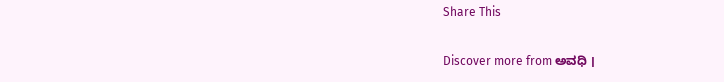Share This

Discover more from ಅವಧಿ ।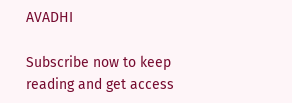AVADHI

Subscribe now to keep reading and get access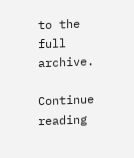to the full archive.

Continue reading